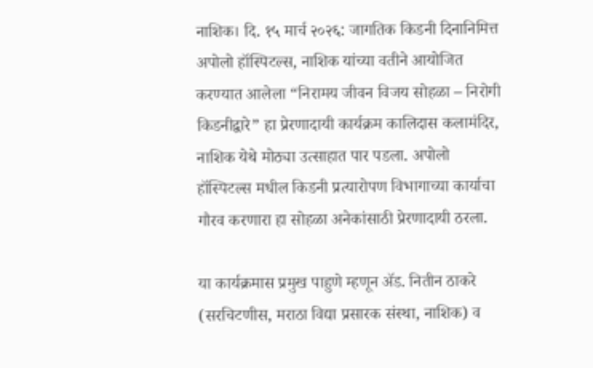नाशिक। दि. १५ मार्च २०२६: जागतिक किडनी दिनानिमित्त अपोलो हॉस्पिटल्स, नाशिक यांच्या वतीने आयोजित करण्यात आलेला “निरामय जीवन विजय सोहळा – निरोगी किडनीद्वारे” हा प्रेरणादायी कार्यक्रम कालिदास कलामंदिर, नाशिक येथे मोठ्या उत्साहात पार पडला. अपोलो हॉस्पिटल्स मधील किडनी प्रत्यारोपण विभागाच्या कार्याचा गौरव करणारा हा सोहळा अनेकांसाठी प्रेरणादायी ठरला.

या कार्यक्रमास प्रमुख पाहुणे म्हणून ॲड. नितीन ठाकरे (सरचिटणीस, मराठा विद्या प्रसारक संस्था, नाशिक) व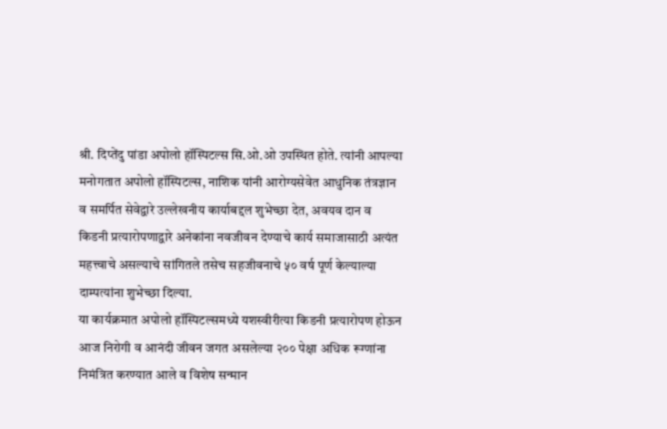श्री. दिप्तेंदु पांडा अपोलो हॉस्पिटल्स सि.ओ.ओ उपस्थित होते. त्यांनी आपल्या मनोगतात अपोलो हॉस्पिटल्स, नाशिक यांनी आरोग्यसेवेत आधुनिक तंत्रज्ञान व समर्पित सेवेद्वारे उल्लेखनीय कार्याबद्दल शुभेच्छा देत, अवयव दान व किडनी प्रत्यारोपणाद्वारे अनेकांना नवजीवन देण्याचे कार्य समाजासाठी अत्यंत महत्त्वाचे असल्याचे सांगितले तसेच सहजीवनाचे ५० वर्ष पूर्ण केल्याल्या दाम्पत्यांना शुभेच्छा दिल्या.
या कार्यक्रमात अपोलो हॉस्पिटल्समध्ये यशस्वीरीत्या किडनी प्रत्यारोपण होऊन आज निरोगी व आनंदी जीवन जगत असलेल्या २०० पेक्षा अधिक रूग्णांना निमंत्रित करण्यात आले व विशेष सन्मान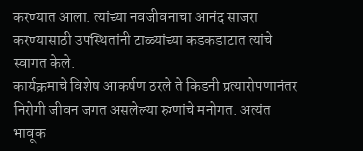करण्यात आला. त्यांच्या नवजीवनाचा आनंद साजरा करण्यासाठी उपस्थितांनी टाळ्यांच्या कडकडाटात त्यांचे स्वागत केले.
कार्यक्रमाचे विशेष आकर्षण ठरले ते किडनी प्रत्यारोपणानंतर निरोगी जीवन जगत असलेल्या रुग्णांचे मनोगत. अत्यंत भावूक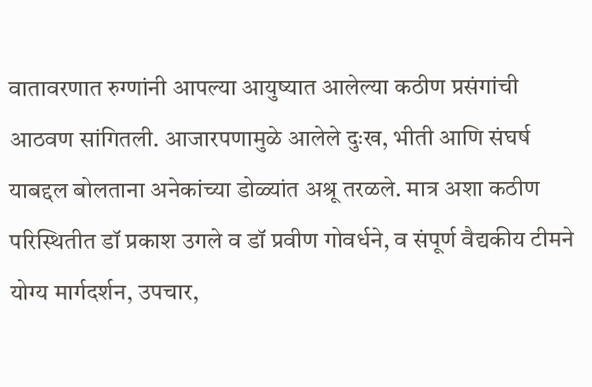वातावरणात रुग्णांनी आपल्या आयुष्यात आलेल्या कठीण प्रसंगांची आठवण सांगितली. आजारपणामुळे आलेले दुःख, भीती आणि संघर्ष याबद्दल बोलताना अनेकांच्या डोळ्यांत अश्रू तरळले. मात्र अशा कठीण परिस्थितीत डॉ प्रकाश उगले व डॉ प्रवीण गोवर्धने, व संपूर्ण वैद्यकीय टीमने योग्य मार्गदर्शन, उपचार,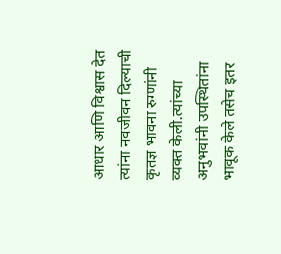आधार आणि विश्वास देत त्यांना नवजीवन दिल्याची कृतज्ञ भावना रुग्णांनी व्यक्त केली.त्यांच्या अनुभवांनी उपस्थितांना भावूक केले तसेच इतर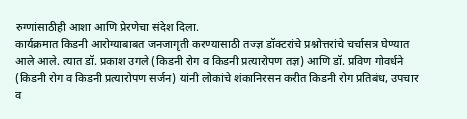रुग्णांसाठीही आशा आणि प्रेरणेचा संदेश दिला.
कार्यक्रमात किडनी आरोग्याबाबत जनजागृती करण्यासाठी तज्ज्ञ डॉक्टरांचे प्रश्नोत्तरांचे चर्चासत्र घेण्यात आले आले. त्यात डॉ. प्रकाश उगले (किडनी रोग व किडनी प्रत्यारोपण तज्ञ) आणि डॉ. प्रविण गोवर्धने (किडनी रोग व किडनी प्रत्यारोपण सर्जन) यांनी लोकांचे शंकानिरसन करीत किडनी रोग प्रतिबंध, उपचार व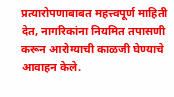प्रत्यारोपणाबाबत महत्त्वपूर्ण माहिती देत, नागरिकांना नियमित तपासणी करून आरोग्याची काळजी घेण्याचे आवाहन केले.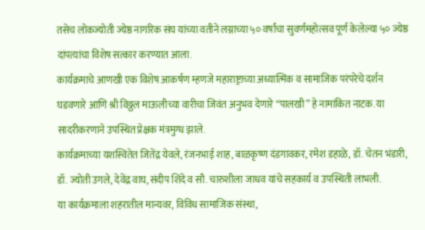तसेच लोकज्योती ज्येष्ठ नागरिक संघ यांच्या वतीने लग्नाच्या ५० वर्षांचा सुवर्णमहोत्सव पूर्ण केलेल्या ५० ज्येष्ठ दांपत्यांचा विशेष सत्कार करण्यात आला.
कार्यक्रमाचे आणखी एक विशेष आकर्षण म्हणजे महाराष्ट्राच्या अध्यात्मिक व सामाजिक परंपरेचे दर्शन घडवणारे आणि श्री विठ्ठल माऊलीच्या वारीचा जिवंत अनुभव देणारे “पालखी” हे नामांकित नाटक. या सादरीकरणाने उपस्थित प्रेक्षक मंत्रमुग्ध झाले.
कार्यक्रमाच्या यशस्वितेत जितेंद्र येवले, रंजनभाई शाह, बाळकृष्ण दंडगावकर, रमेश डहाळे, डॉ. चेतन भंडारी, डॉ. ज्योती उगले, देवेंद्र वाघ, संदीप शिंदे व सौ. चारुशीला जाधव यांचे सहकार्य व उपस्थिती लाभली.
या कार्यक्रमाला शहरातील मान्यवर, विविध सामाजिक संस्था,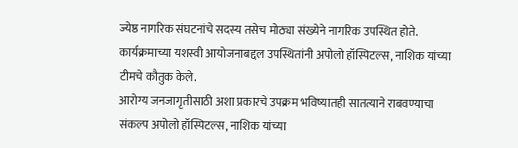ज्येष्ठ नागरिक संघटनांचे सदस्य तसेच मोठ्या संख्येने नागरिक उपस्थित होते. कार्यक्रमाच्या यशस्वी आयोजनाबद्दल उपस्थितांनी अपोलो हॉस्पिटल्स, नाशिक यांच्या टीमचे कौतुक केले.
आरोग्य जनजागृतीसाठी अशा प्रकारचे उपक्रम भविष्यातही सातत्याने राबवण्याचा संकल्प अपोलो हॉस्पिटल्स, नाशिक यांच्या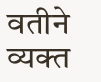वतीने व्यक्त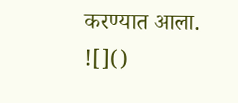करण्यात आला.
![]()